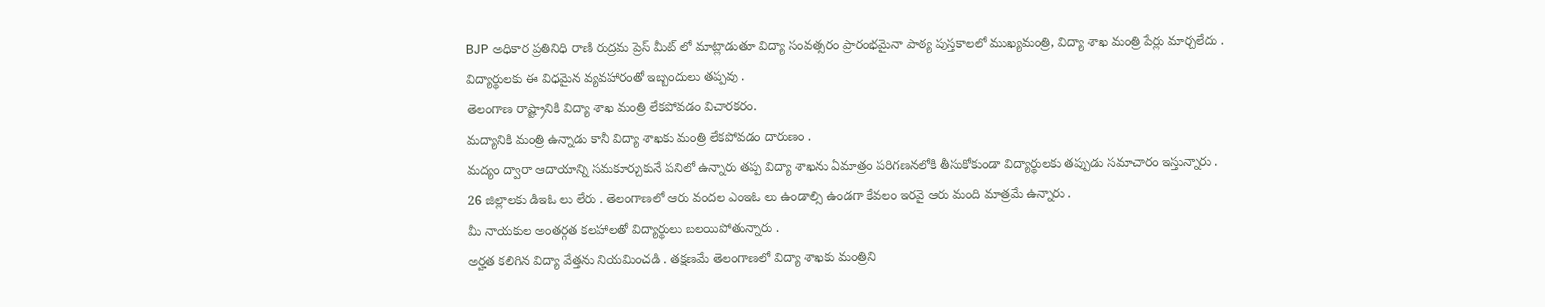BJP అధికార ప్రతినిధి రాణి రుద్రమ ప్రెస్ మీట్ లో మాట్లాడుతూ విద్యా సంవత్సరం ప్రారంభమైనా పాఠ్య పుస్తకాలలో ముఖ్యమంత్రి, విద్యా శాఖ మంత్రి పేర్లు మార్చలేదు .
విద్యార్థులకు ఈ విధమైన వ్యవహారంతో ఇబ్బందులు తప్పవు .
తెలంగాణ రాష్ట్రానికి విద్యా శాఖ మంత్రి లేకపోవడం విచారకరం.
మద్యానికి మంత్రి ఉన్నాడు కానీ విద్యా శాఖకు మంత్రి లేకపోవడం దారుణం .
మద్యం ద్వారా ఆదాయాన్ని సమకూర్చుకునే పనిలో ఉన్నారు తప్ప విద్యా శాఖను ఏమాత్రం పరిగణనలోకి తీసుకోకుండా విద్యార్థులకు తప్పుడు సమాచారం ఇస్తున్నారు .
26 జిల్లాలకు డిఇఓ లు లేరు . తెలంగాణలో ఆరు వందల ఎంఇఓ లు ఉండాల్సి ఉండగా కేవలం ఇరవై ఆరు మంది మాత్రమే ఉన్నారు .
మీ నాయకుల అంతర్గత కలహాలతో విద్యార్థులు బలయిపోతున్నారు .
అర్హత కలిగిన విద్యా వేత్తను నియమించడి . తక్షణమే తెలంగాణలో విద్యా శాఖకు మంత్రిని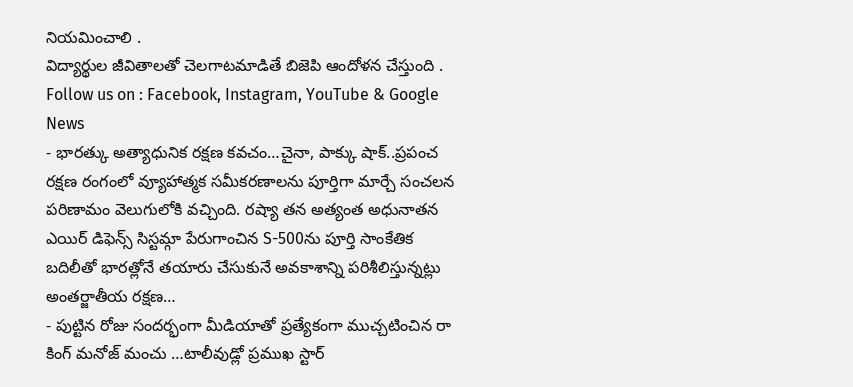నియమించాలి .
విద్యార్థుల జీవితాలతో చెలగాటమాడితే బిజెపి ఆందోళన చేస్తుంది .
Follow us on : Facebook, Instagram, YouTube & Google News
- భారత్కు అత్యాధునిక రక్షణ కవచం…చైనా, పాక్కు షాక్..ప్రపంచ రక్షణ రంగంలో వ్యూహాత్మక సమీకరణాలను పూర్తిగా మార్చే సంచలన పరిణామం వెలుగులోకి వచ్చింది. రష్యా తన అత్యంత అధునాతన ఎయిర్ డిఫెన్స్ సిస్టమ్గా పేరుగాంచిన S-500ను పూర్తి సాంకేతిక బదిలీతో భారత్లోనే తయారు చేసుకునే అవకాశాన్ని పరిశీలిస్తున్నట్లు అంతర్జాతీయ రక్షణ…
- పుట్టిన రోజు సందర్భంగా మీడియాతో ప్రత్యేకంగా ముచ్చటించిన రా కింగ్ మనోజ్ మంచు …టాలీవుడ్లో ప్రముఖ స్టార్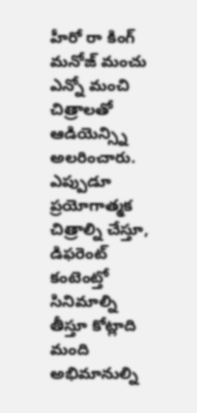హీరో రా కింగ్ మనోజ్ మంచు ఎన్నో మంచి చిత్రాలతో ఆడియెన్స్ని అలరించారు. ఎప్పుడూ ప్రయోగాత్మక చిత్రాల్ని చేస్తూ, డిఫరెంట్ కంటెంట్తో సినిమాల్ని తీస్తూ కోట్లాది మంది అభిమానుల్ని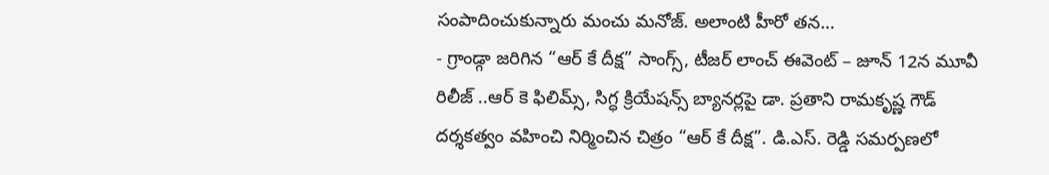సంపాదించుకున్నారు మంచు మనోజ్. అలాంటి హీరో తన…
- గ్రాండ్గా జరిగిన “ఆర్ కే దీక్ష” సాంగ్స్, టీజర్ లాంచ్ ఈవెంట్ – జూన్ 12న మూవీ రిలీజ్ ..ఆర్ కె ఫిలిమ్స్, సిగ్ధ క్రియేషన్స్ బ్యానర్లపై డా. ప్రతాని రామకృష్ణ గౌడ్ దర్శకత్వం వహించి నిర్మించిన చిత్రం “ఆర్ కే దీక్ష”. డి.ఎస్. రెడ్డి సమర్పణలో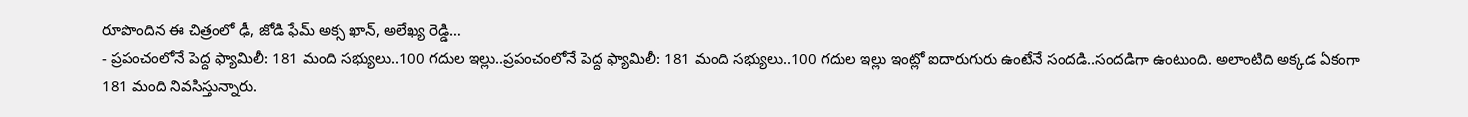రూపొందిన ఈ చిత్రంలో ఢీ, జోడి ఫేమ్ అక్స ఖాన్, అలేఖ్య రెడ్డి…
- ప్రపంచంలోనే పెద్ద ఫ్యామిలీ: 181 మంది సభ్యులు..100 గదుల ఇల్లు..ప్రపంచంలోనే పెద్ద ఫ్యామిలీ: 181 మంది సభ్యులు..100 గదుల ఇల్లు ఇంట్లో ఐదారుగురు ఉంటేనే సందడి..సందడిగా ఉంటుంది. అలాంటిది అక్కడ ఏకంగా 181 మంది నివసిస్తున్నారు.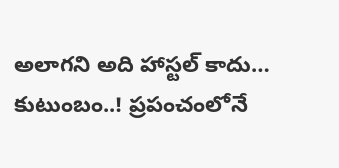అలాగని అది హాస్టల్ కాదు… కుటుంబం..! ప్రపంచంలోనే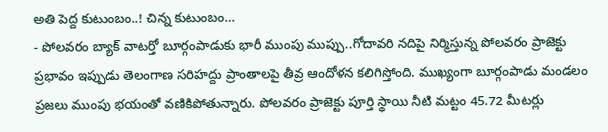అతి పెద్ద కుటుంబం..! చిన్న కుటుంబం…
- పోలవరం బ్యాక్ వాటర్తో బూర్గంపాడుకు భారీ ముంపు ముప్పు..గోదావరి నదిపై నిర్మిస్తున్న పోలవరం ప్రాజెక్టు ప్రభావం ఇప్పుడు తెలంగాణ సరిహద్దు ప్రాంతాలపై తీవ్ర ఆందోళన కలిగిస్తోంది. ముఖ్యంగా బూర్గంపాడు మండలం ప్రజలు ముంపు భయంతో వణికిపోతున్నారు. పోలవరం ప్రాజెక్టు పూర్తి స్థాయి నీటి మట్టం 45.72 మీటర్లు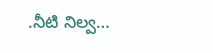.నీటి నిల్వ…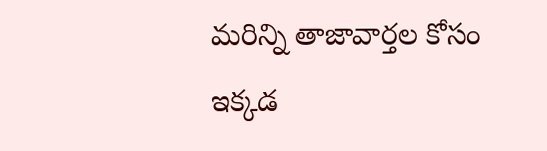మరిన్ని తాజావార్తల కోసం ఇక్కడ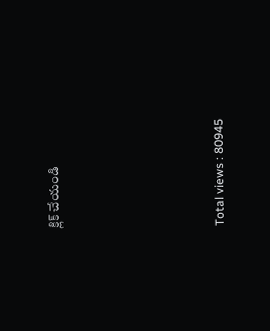క్లిక్ చేయండి





Total views : 80945